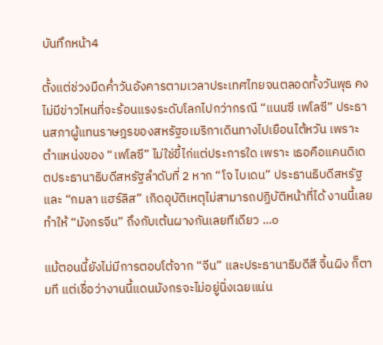บันทึกหน้า4

ตั้งแต่ช่วงมืดค่ำวันอังคารตามเวลาประเทศไทยจนตลอดทั้งวันพุธ คงไม่มีข่าวไหนที่จะร้อนแรงระดับโลกไปกว่ากรณี “แนนซี เพโลซี” ประธานสภาผู้แทนราษฎรของสหรัฐอเมริกาเดินทางไปเยือนไต้หวัน เพราะตำแหน่งของ “เพโลซี” ไม่ใช่ขี้ไก่แต่ประการใด เพราะ เธอคือแคนดิเดตประธานาธิบดีสหรัฐลำดับที่ 2 หาก “โจ ไบเดน” ประธานธิบดีสหรัฐ และ “กมลา แฮร์ลิส” เกิดอุบัติเหตุไม่สามารถปฏิบัติหน้าที่ได้ งานนี้เลยทำให้ “มังกรจีน” ถึงกับเต้นผางกันเลยทีเดียว ...๐

แม้ตอนนี้ยังไม่มีการตอบโต้จาก “จีน” และประธานาธิบดีสี จิ้นผิง ก็ตามที แต่เชื่อว่างานนี้แดนมังกรจะไม่อยู่นิ่งเฉยแน่น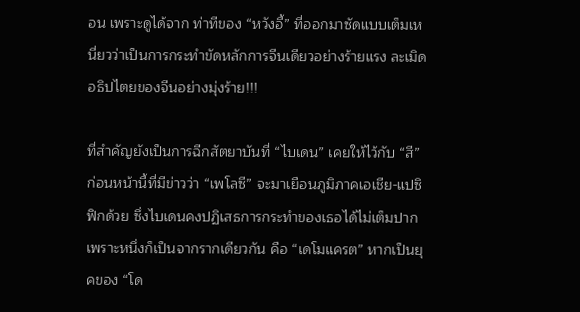อน เพราะดูได้จาก ท่าทีของ “หวังอี้” ที่ออกมาซัดแบบเต็มเหนี่ยวว่าเป็นการกระทำขัดหลักการจีนเดียวอย่างร้ายแรง ละเมิดอธิปไตยของจีนอย่างมุ่งร้าย!!!

ที่สำคัญยังเป็นการฉีกสัตยาบันที่ “ไบเดน” เคยให้ไว้กับ “สี” ก่อนหน้านี้ที่มีข่าวว่า “เพโลซี” จะมาเยือนภูมิภาคเอเชีย-แปซิฟิกด้วย ซึ่งไบเดนคงปฏิเสธการกระทำของเธอได้ไม่เต็มปาก เพราะหนึ่งก็เป็นจากรากเดียวกัน คือ “เดโมแครต” หากเป็นยุคของ “โด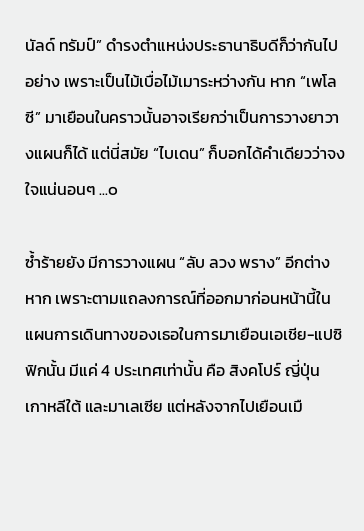นัลด์ ทรัมป์” ดำรงตำแหน่งประธานาธิบดีก็ว่ากันไปอย่าง เพราะเป็นไม้เบื่อไม้เมาระหว่างกัน หาก “เพโลซี” มาเยือนในคราวนั้นอาจเรียกว่าเป็นการวางยาวางแผนก็ได้ แต่นี่สมัย “ไบเดน” ก็บอกได้คำเดียวว่าจงใจแน่นอนๆ ...๐

ซ้ำร้ายยัง มีการวางแผน “ลับ ลวง พราง” อีกต่างหาก เพราะตามแถลงการณ์ที่ออกมาก่อนหน้านี้ใน แผนการเดินทางของเธอในการมาเยือนเอเชีย-แปซิฟิกนั้น มีแค่ 4 ประเทศเท่านั้น คือ สิงคโปร์ ญี่ปุ่น เกาหลีใต้ และมาเลเซีย แต่หลังจากไปเยือนเมื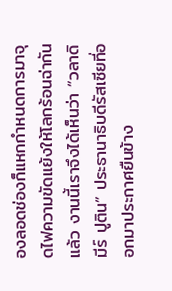องลอดช่องก็แหกกำหนดการมาจุดไฟความขัดแย้งให้โลกร้อนฉ่ากันแล้ว งานนี้เราจึงได้เห็นว่า “วลาดิมีร์ ปูติน” ประธานาธิบดีรัสเซียที่ออกมาประกาศยืนข้าง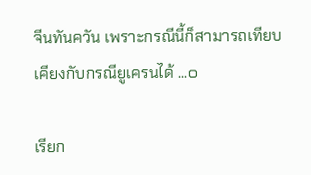จีนทันควัน เพราะกรณีนี้ก็สามารถเทียบเคียงกับกรณียูเครนได้ ...๐

เรียก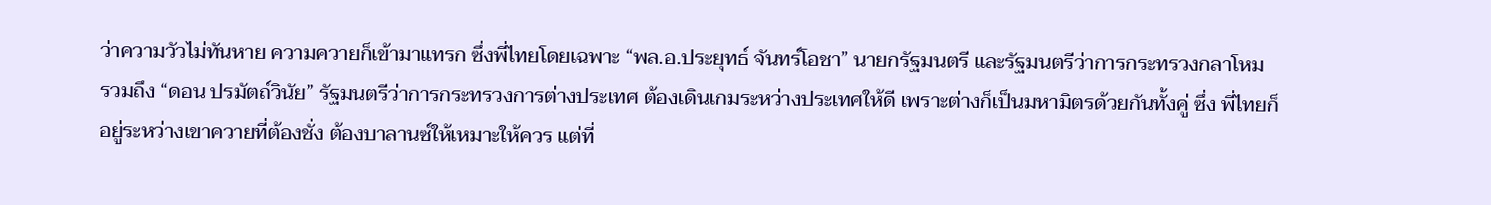ว่าความวัวไม่ทันหาย ความควายก็เข้ามาแทรก ซึ่งพี่ไทยโดยเฉพาะ “พล.อ.ประยุทธ์ จันทร์โอชา” นายกรัฐมนตรี และรัฐมนตรีว่าการกระทรวงกลาโหม รวมถึง “ดอน ปรมัตถ์วินัย” รัฐมนตรีว่าการกระทรวงการต่างประเทศ ต้องเดินเกมระหว่างประเทศให้ดี เพราะต่างก็เป็นมหามิตรด้วยกันทั้งคู่ ซึ่ง พี่ไทยก็อยู่ระหว่างเขาควายที่ต้องชั่ง ต้องบาลานซ์ให้เหมาะให้ควร แต่ที่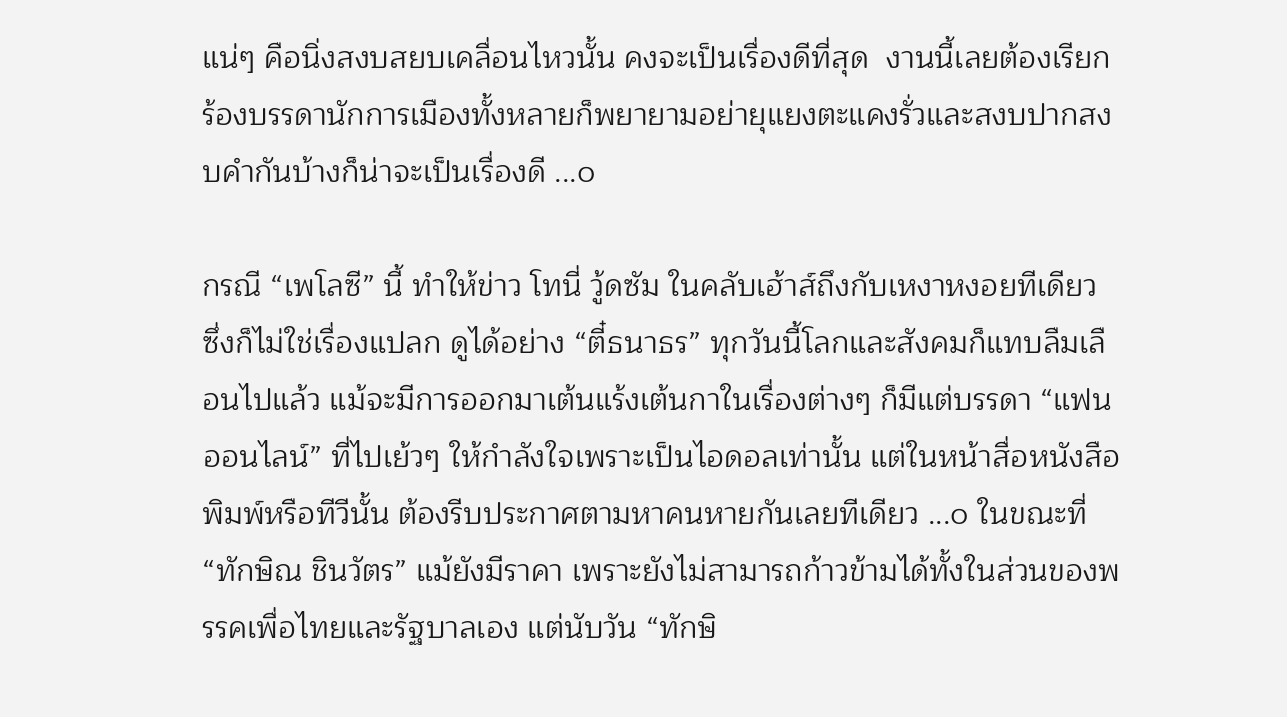แน่ๆ คือนิ่งสงบสยบเคลื่อนไหวนั้น คงจะเป็นเรื่องดีที่สุด  งานนี้เลยต้องเรียกร้องบรรดานักการเมืองทั้งหลายก็พยายามอย่ายุแยงตะแคงรั่วและสงบปากสงบคำกันบ้างก็น่าจะเป็นเรื่องดี ...๐

กรณี “เพโลซี” นี้ ทำให้ข่าว โทนี่ วู้ดซัม ในคลับเฮ้าส์ถึงกับเหงาหงอยทีเดียว ซึ่งก็ไม่ใช่เรื่องแปลก ดูได้อย่าง “ตี๋ธนาธร” ทุกวันนี้โลกและสังคมก็แทบลืมเลือนไปแล้ว แม้จะมีการออกมาเต้นแร้งเต้นกาในเรื่องต่างๆ ก็มีแต่บรรดา “แฟนออนไลน์” ที่ไปเย้วๆ ให้กำลังใจเพราะเป็นไอดอลเท่านั้น แต่ในหน้าสื่อหนังสือพิมพ์หรือทีวีนั้น ต้องรีบประกาศตามหาคนหายกันเลยทีเดียว ...๐ ในขณะที่ “ทักษิณ ชินวัตร” แม้ยังมีราคา เพราะยังไม่สามารถก้าวข้ามได้ทั้งในส่วนของพรรคเพื่อไทยและรัฐบาลเอง แต่นับวัน “ทักษิ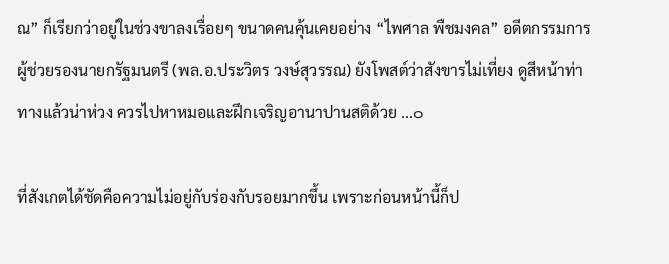ณ” ก็เรียกว่าอยู่ในช่วงขาลงเรื่อยๆ ขนาดคนคุ้นเคยอย่าง “ไพศาล พืชมงคล” อดีตกรรมการผู้ช่วยรองนายกรัฐมนตรี (พล.อ.ประวิตร วงษ์สุวรรณ) ยังโพสต์ว่าสังขารไม่เที่ยง ดูสีหน้าท่าทางแล้วน่าห่วง ควรไปหาหมอและฝึกเจริญอานาปานสติด้วย ...๐

ที่สังเกตได้ชัดคือความไม่อยู่กับร่องกับรอยมากขึ้น เพราะก่อนหน้านี้ก็ป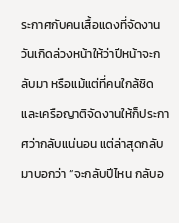ระกาศกับคนเสื้อแดงที่จัดงานวันเกิดล่วงหน้าให้ว่าปีหน้าจะกลับมา หรือแม้แต่ที่คนใกล้ชิดและเครือญาติจัดงานให้ก็ประกาศว่ากลับแน่นอน แต่ล่าสุดกลับมาบอกว่า “จะกลับปีไหน กลับอ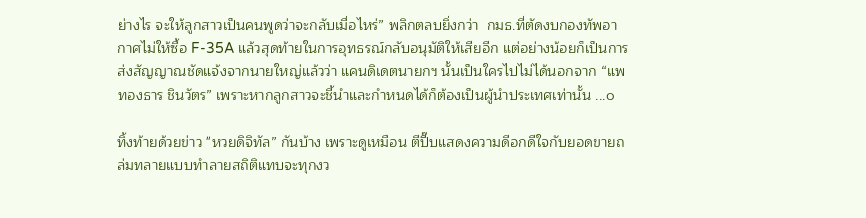ย่างไร จะให้ลูกสาวเป็นคนพูดว่าจะกลับเมื่อไหร่” พลิกตลบยิ่งกว่า  กมธ.ที่ตัดงบกองทัพอากาศไม่ให้ซื้อ F-35A แล้วสุดท้ายในการอุทธรณ์กลับอนุมัติให้เสียอีก แต่อย่างน้อยก็เป็นการส่งสัญญาณชัดแจ้งจากนายใหญ่แล้วว่า แคนดิเดตนายกฯ นั้นเป็นใครไปไม่ได้นอกจาก “แพทองธาร ชินวัตร” เพราะหากลูกสาวจะชี้นำและกำหนดได้ก็ต้องเป็นผู้นำประเทศเท่านั้น ...๐

ทิ้งท้ายด้วยข่าว "หวยดิจิทัล” กันบ้าง เพราะดูเหมือน ตีปี๊บแสดงความดีอกดีใจกับยอดขายถล่มทลายแบบทำลายสถิติแทบจะทุกงว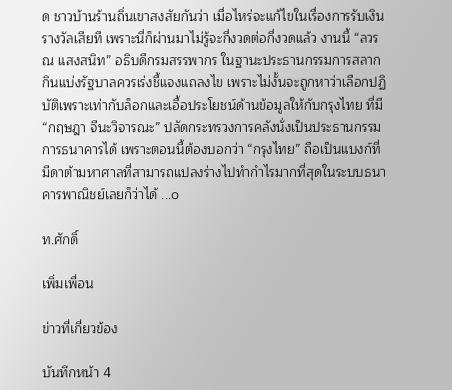ด ชาวบ้านร้านถิ่นเขาสงสัยกันว่า เมื่อไหร่จะแก้ไขในเรื่องการรับเงินรางวัลเสียที เพราะนี่ก็ผ่านมาไม่รู้จะกี่งวดต่อกี่งวดแล้ว งานนี้ “ลวรณ แสงสนิท” อธิบดีกรมสรรพากร ในฐานะประธานกรรมการสลากกินแบ่งรัฐบาลควรเร่งชี้แจงแถลงไข เพราะไม่งั้นจะถูกหาว่าเลือกปฏิบัติเพราะเท่ากับล็อกและเอื้อประโยชน์ด้านข้อมูลให้กับกรุงไทย ที่มี “กฤษฎา จีนะวิจารณะ” ปลัดกระทรวงการคลังนั่งเป็นประธานกรรมการธนาคารได้ เพราะตอนนี้ต้องบอกว่า “กรุงไทย” ถือเป็นแบงก์ที่มีดาต้ามหาศาลที่สามารถแปลงร่างไปทำกำไรมากที่สุดในระบบธนาคารพาณิชย์เลยก็ว่าได้ ...๐

ท.ศักดิ์

เพิ่มเพื่อน

ข่าวที่เกี่ยวข้อง

บันทึกหน้า 4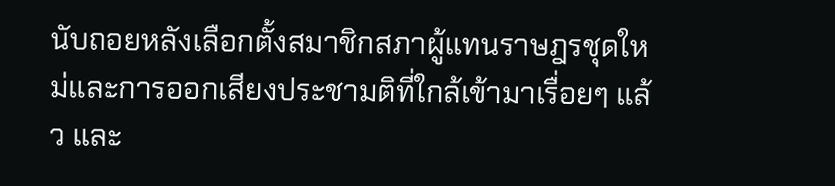นับถอยหลังเลือกตั้งสมาชิกสภาผู้แทนราษฎรชุดใหม่และการออกเสียงประชามติที่ใกล้เข้ามาเรื่อยๆ แล้ว และ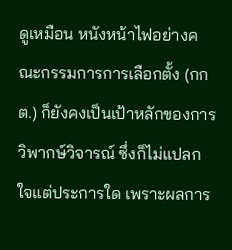ดูเหมือน หนังหน้าไฟอย่างคณะกรรมการการเลือกตั้ง (กกต.) ก็ยังคงเป็นเป้าหลักของการวิพากษ์วิจารณ์ ซึ่งก็ไม่แปลกใจแต่ประการใด เพราะผลการ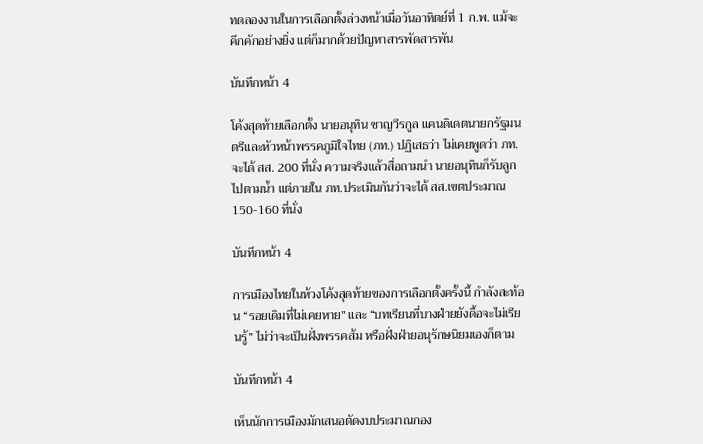ทดลองงานในการเลือกตั้งล่วงหน้าเมื่อวันอาทิตย์ที่ 1 ก.พ. แม้จะคึกคักอย่างยิ่ง แต่ก็มากด้วยปัญหาสารพัดสารพัน

บันทึกหน้า 4

โค้งสุดท้ายเลือกตั้ง นายอนุทิน ชาญวีรกูล แคนดิเดตนายกรัฐมนตรีและหัวหน้าพรรคภูมิใจไทย (ภท.) ปฏิเสธว่า ไม่เคยพูดว่า ภท.จะได้ สส. 200 ที่นั่ง ความจริงแล้วสื่อถามนำ นายอนุทินก็รับลูกไปตามน้ำ แต่ภายใน ภท.ประเมินกันว่าจะได้ สส.เขตประมาณ 150-160 ที่นั่ง

บันทึกหน้า 4

การเมืองไทยในห้วงโค้งสุดท้ายของการเลือกตั้งครั้งนี้ กำลังสะท้อน “รอยเดิมที่ไม่เคยหาย” และ “บทเรียนที่บางฝ่ายยังดื้อจะไม่เรียนรู้” ไม่ว่าจะเป็นฝั่งพรรคส้ม หรือฝั่งฝ่ายอนุรักษนิยมเองก็ตาม

บันทึกหน้า 4

เห็นนักการเมืองมักเสนอตัดงบประมาณกอง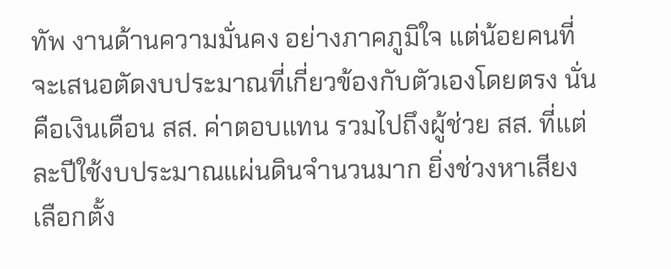ทัพ งานด้านความมั่นคง อย่างภาคภูมิใจ แต่น้อยคนที่จะเสนอตัดงบประมาณที่เกี่ยวข้องกับตัวเองโดยตรง นั่นคือเงินเดือน สส. ค่าตอบแทน รวมไปถึงผู้ช่วย สส. ที่แต่ละปีใช้งบประมาณแผ่นดินจำนวนมาก ยิ่งช่วงหาเสียงเลือกตั้ง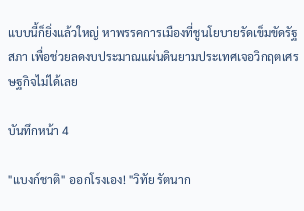แบบนี้ก็ยิ่งแล้วใหญ่ หาพรรคการเมืองที่ชูนโยบายรัดเข็มขัดรัฐสภา เพื่อช่วยลดงบประมาณแผ่นดินยามประเทศเจอวิกฤตเศรษฐกิจไม่ได้เลย

บันทึกหน้า 4

"แบงก์ชาติ" ออกโรงเอง! "วิทัย รัตนาก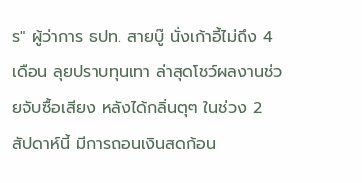ร" ผู้ว่าการ ธปท. สายบู๊ นั่งเก้าอี้ไม่ถึง 4 เดือน ลุยปราบทุนเทา ล่าสุดโชว์ผลงานช่วยจับซื้อเสียง หลังได้กลิ่นตุๆ ในช่วง 2 สัปดาห์นี้ มีการถอนเงินสดก้อน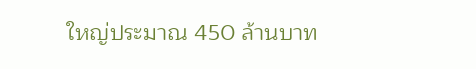ใหญ่ประมาณ 450 ล้านบาท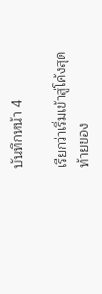บันทึกหน้า 4

เรียกว่าเริ่มเข้าสู่โค้งสุดท้ายของ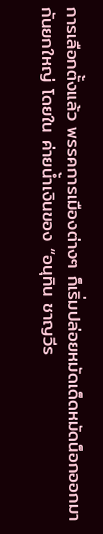การเลือกตั้งแล้ว พรรคการเมืองต่างๆ ก็เริ่มปล่อยหมัดเด็ดหมัดน็อกออกมากันยกใหญ่ โดยใน ค่ายน้ำเงินของ “อนุทิน ชาญวีร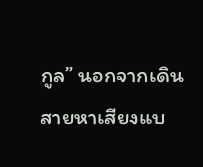กูล” นอกจากเดินสายหาเสียงแบ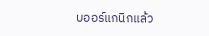บออร์แกนิกแล้ว